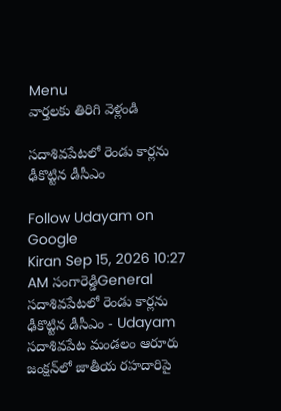Menu
వార్తలకు తిరిగి వెళ్లండి

సదాశివపేటలో రెండు కార్లను ఢీకొట్టిన డీసీఎం

Follow Udayam on Google
Kiran Sep 15, 2026 10:27 AM సంగారెడ్డిGeneral
సదాశివపేటలో రెండు కార్లను ఢీకొట్టిన డీసీఎం - Udayam
సదాశివపేట మండలం ఆరూరు జంక్షన్‌లో జాతీయ రహదారిపై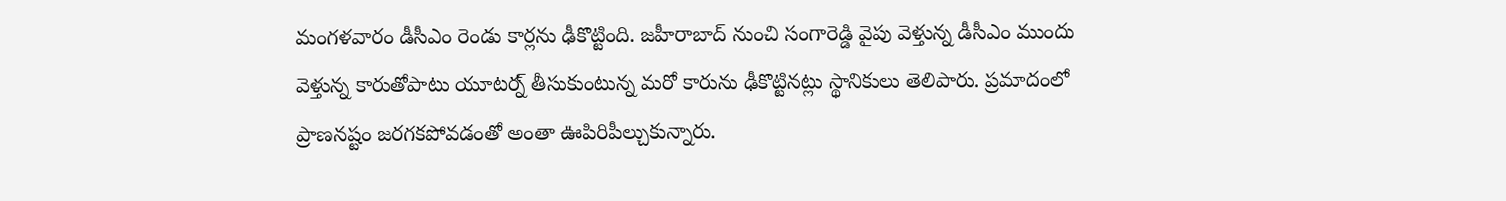మంగళవారం డీసీఎం రెండు కార్లను ఢీకొట్టింది. జహీరాబాద్‌ నుంచి సంగారెడ్డి వైపు వెళ్తున్న డీసీఎం ముందు వెళ్తున్న కారుతోపాటు యూటర్న్‌ తీసుకుంటున్న మరో కారును ఢీకొట్టినట్లు స్థానికులు తెలిపారు. ప్రమాదంలో ప్రాణనష్టం జరగకపోవడంతో అంతా ఊపిరిపీల్చుకున్నారు.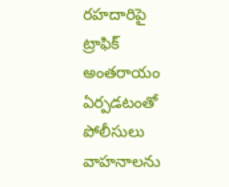రహదారిపై ట్రాఫిక్‌ అంతరాయం ఏర్పడటంతో పోలీసులు వాహనాలను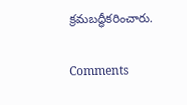క్రమబద్ధీకరించారు.

Comments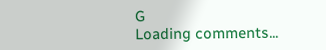G
Loading comments...